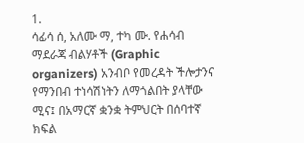1.
ሳፊሳ ሰ, አለሙ ማ, ተካ ሙ. የሐሳብ ማደራጃ ብልሃቶች (Graphic organizers) አንብቦ የመረዳት ችሎታንና የማንበብ ተነሳሽነትን ለማጎልበት ያላቸው ሚና፤ በአማርኛ ቋንቋ ትምህርት በሰባተኛ ክፍል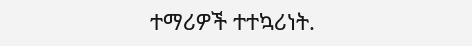ተማሪዎች ተተኳሪነት.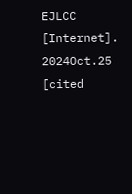EJLCC [Internet]. 2024Oct.25 [cited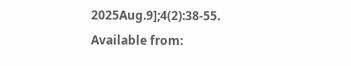2025Aug.9];4(2):38-55. Available from: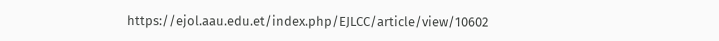https://ejol.aau.edu.et/index.php/EJLCC/article/view/10602